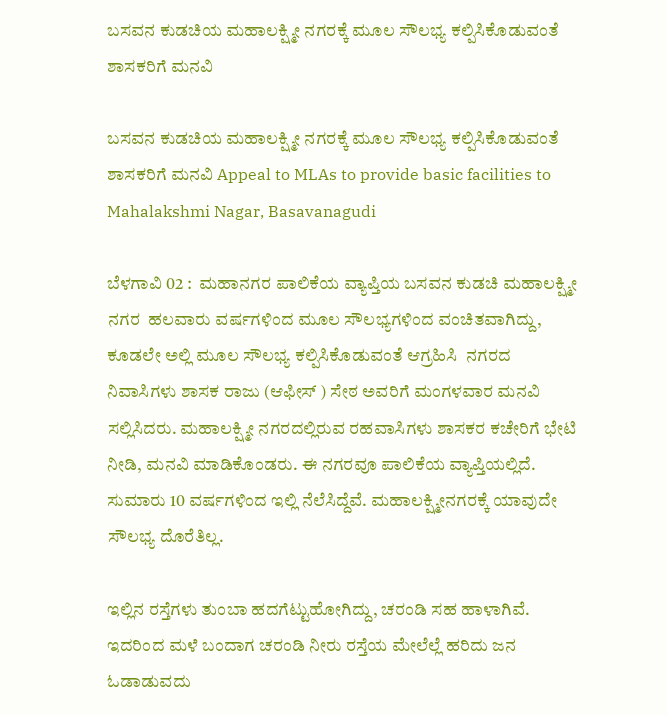ಬಸವನ ಕುಡಚಿಯ ಮಹಾಲಕ್ಷ್ಮೀ ನಗರಕ್ಕೆ ಮೂಲ ಸೌಲಭ್ಯ ಕಲ್ಪಿಸಿಕೊಡುವಂತೆ ಶಾಸಕರಿಗೆ ಮನವಿ

ಬಸವನ ಕುಡಚಿಯ ಮಹಾಲಕ್ಷ್ಮೀ ನಗರಕ್ಕೆ ಮೂಲ ಸೌಲಭ್ಯ ಕಲ್ಪಿಸಿಕೊಡುವಂತೆ ಶಾಸಕರಿಗೆ ಮನವಿ Appeal to MLAs to provide basic facilities to Mahalakshmi Nagar, Basavanagudi

ಬೆಳಗಾವಿ 02 :  ಮಹಾನಗರ ಪಾಲಿಕೆಯ ವ್ಯಾಪ್ತಿಯ ಬಸವನ ಕುಡಚಿ ಮಹಾಲಕ್ಷ್ಮೀ ನಗರ  ಹಲವಾರು ವರ್ಷಗಳಿಂದ ಮೂಲ ಸೌಲಭ್ಯಗಳಿಂದ ವಂಚಿತವಾಗಿದ್ದು, ಕೂಡಲೇ ಅಲ್ಲಿ ಮೂಲ ಸೌಲಭ್ಯ ಕಲ್ಪಿಸಿಕೊಡುವಂತೆ ಆಗ್ರಹಿಸಿ  ನಗರದ ನಿವಾಸಿಗಳು ಶಾಸಕ ರಾಜು (ಆಫೀಸ್ ) ಸೇಠ ಅವರಿಗೆ ಮಂಗಳವಾರ ಮನವಿ ಸಲ್ಲಿಸಿದರು. ಮಹಾಲಕ್ಷ್ಮೀ ನಗರದಲ್ಲಿರುವ ರಹವಾಸಿಗಳು ಶಾಸಕರ ಕಚೇರಿಗೆ ಭೇಟಿ ನೀಡಿ, ಮನವಿ ಮಾಡಿಕೊಂಡರು. ಈ ನಗರವೂ ಪಾಲಿಕೆಯ ವ್ಯಾಪ್ತಿಯಲ್ಲಿದೆ. ಸುಮಾರು 10 ವರ್ಷಗಳಿಂದ ಇಲ್ಲಿ ನೆಲೆಸಿದ್ದೆವೆ. ಮಹಾಲಕ್ಷ್ಮೀನಗರಕ್ಕೆ ಯಾವುದೇ ಸೌಲಭ್ಯ ದೊರೆತಿಲ್ಲ.

ಇಲ್ಲಿನ ರಸ್ತೆಗಳು ತುಂಬಾ ಹದಗೆಟ್ಟುಹೋಗಿದ್ದು, ಚರಂಡಿ ಸಹ ಹಾಳಾಗಿವೆ. ಇದರಿಂದ ಮಳೆ ಬಂದಾಗ ಚರಂಡಿ ನೀರು ರಸ್ತೆಯ ಮೇಲೆಲ್ಲೆ ಹರಿದು ಜನ ಓಡಾಡುವದು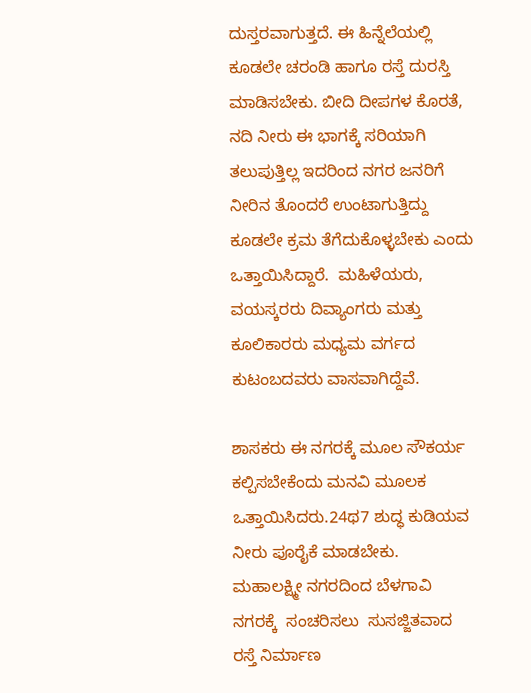ದುಸ್ತರವಾಗುತ್ತದೆ. ಈ ಹಿನ್ನೆಲೆಯಲ್ಲಿ ಕೂಡಲೇ ಚರಂಡಿ ಹಾಗೂ ರಸ್ತೆ ದುರಸ್ತಿ ಮಾಡಿಸಬೇಕು. ಬೀದಿ ದೀಪಗಳ ಕೊರತೆ, ನದಿ ನೀರು ಈ ಭಾಗಕ್ಕೆ ಸರಿಯಾಗಿ ತಲುಪುತ್ತಿಲ್ಲ ಇದರಿಂದ ನಗರ ಜನರಿಗೆ ನೀರಿನ ತೊಂದರೆ ಉಂಟಾಗುತ್ತಿದ್ದು ಕೂಡಲೇ ಕ್ರಮ ತೆಗೆದುಕೊಳ್ಳಬೇಕು ಎಂದು ಒತ್ತಾಯಿಸಿದ್ದಾರೆ.  ಮಹಿಳೆಯರು, ವಯಸ್ಕರರು ದಿವ್ಯಾಂಗರು ಮತ್ತು ಕೂಲಿಕಾರರು ಮಧ್ಯಮ ವರ್ಗದ ಕುಟಂಬದವರು ವಾಸವಾಗಿದ್ದೆವೆ.

ಶಾಸಕರು ಈ ನಗರಕ್ಕೆ ಮೂಲ ಸೌಕರ್ಯ ಕಲ್ಪಿಸಬೇಕೆಂದು ಮನವಿ ಮೂಲಕ ಒತ್ತಾಯಿಸಿದರು.24ಥ7 ಶುದ್ಧ ಕುಡಿಯವ ನೀರು ಪೂರೈಕೆ ಮಾಡಬೇಕು.  ಮಹಾಲಕ್ಷ್ಮೀ ನಗರದಿಂದ ಬೆಳಗಾವಿ ನಗರಕ್ಕೆ  ಸಂಚರಿಸಲು  ಸುಸಜ್ಜಿತವಾದ ರಸ್ತೆ ನಿರ್ಮಾಣ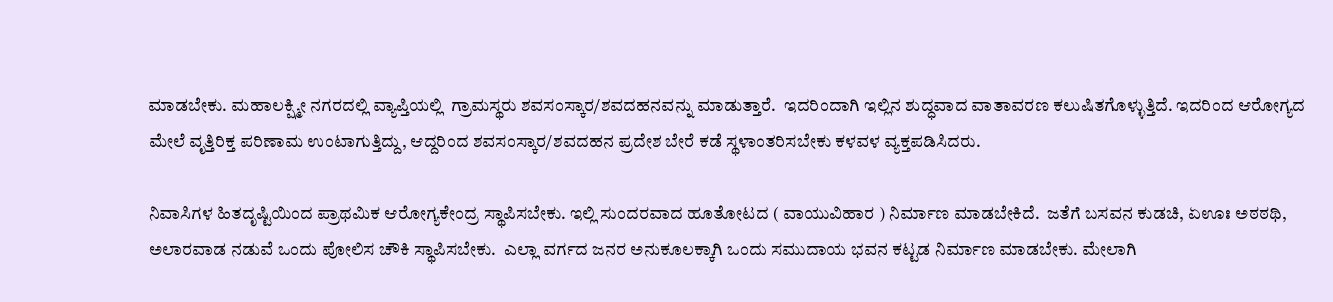ಮಾಡಬೇಕು. ಮಹಾಲಕ್ಷ್ಮೀ ನಗರದಲ್ಲಿ ವ್ಯಾಪ್ತಿಯಲ್ಲಿ  ಗ್ರಾಮಸ್ಥರು ಶವಸಂಸ್ಕಾರ/ಶವದಹನವನ್ನು ಮಾಡುತ್ತಾರೆ.  ಇದರಿಂದಾಗಿ ಇಲ್ಲಿನ ಶುದ್ಧವಾದ ವಾತಾವರಣ ಕಲುಷಿತಗೊಳ್ಳುತ್ತಿದೆ. ಇದರಿಂದ ಆರೋಗ್ಯದ ಮೇಲೆ ವೃತ್ತಿರಿಕ್ತ ಪರಿಣಾಮ ಉಂಟಾಗುತ್ತಿದ್ದು, ಆದ್ದರಿಂದ ಶವಸಂಸ್ಕಾರ/ಶವದಹನ ಪ್ರದೇಶ ಬೇರೆ ಕಡೆ ಸ್ಥಳಾಂತರಿಸಬೇಕು ಕಳವಳ ವ್ಯಕ್ತಪಡಿಸಿದರು.

ನಿವಾಸಿಗಳ ಹಿತದೃಷ್ಟಿಯಿಂದ ಪ್ರಾಥಮಿಕ ಆರೋಗ್ಯಕೇಂದ್ರ ಸ್ಥಾಪಿಸಬೇಕು. ಇಲ್ಲಿ ಸುಂದರವಾದ ಹೂತೋಟದ ( ವಾಯುವಿಹಾರ ) ನಿರ್ಮಾಣ ಮಾಡಬೇಕಿದೆ.  ಜತೆಗೆ ಬಸವನ ಕುಡಚಿ, ಏಊಃ ಅಠಠಥಿ, ಅಲಾರವಾಡ ನಡುವೆ ಒಂದು ಪೋಲಿಸ ಚೌಕಿ ಸ್ಥಾಪಿಸಬೇಕು.  ಎಲ್ಲಾ ವರ್ಗದ ಜನರ ಅನುಕೂಲಕ್ಕಾಗಿ ಒಂದು ಸಮುದಾಯ ಭವನ ಕಟ್ಟಡ ನಿರ್ಮಾಣ ಮಾಡಬೇಕು. ಮೇಲಾಗಿ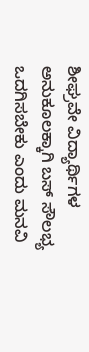ಶೀಘ್ರವೇ ವಿದ್ಯಾರ್ಥಿಗಳ ಅನುಕೂಲಕ್ಕಾಗಿ ಬಸ್ ಸೌಲಭ್ಯ ಒದಗಿಸಬೇಕು ಎಂದು ಮನವಿ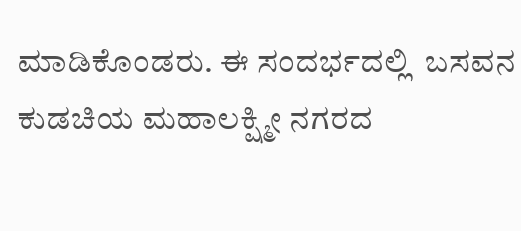ಮಾಡಿಕೊಂಡರು. ಈ ಸಂದರ್ಭದಲ್ಲಿ  ಬಸವನ ಕುಡಚಿಯ ಮಹಾಲಕ್ಷ್ಮೀ ನಗರದ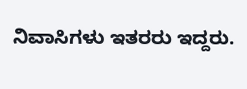ನಿವಾಸಿಗಳು ಇತರರು ಇದ್ದರು.